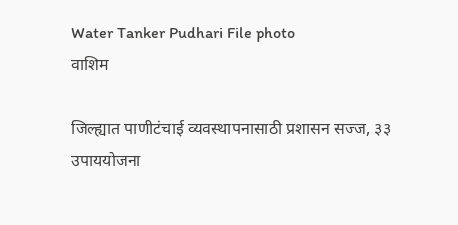Water Tanker Pudhari File photo
वाशिम

जिल्ह्यात पाणीटंचाई व्यवस्थापनासाठी प्रशासन सज्ज, ३३ उपाययोजना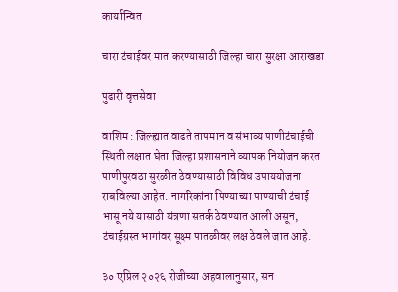कार्यान्वित

चारा टंचाईवर मात करण्यासाठी जिल्हा चारा सुरक्षा आराखडा

पुढारी वृत्तसेवा

वाशिम : जिल्ह्यात वाढते तापमान व संभाव्य पाणीटंचाईची स्थिती लक्षात घेता जिल्हा प्रशासनाने व्यापक नियोजन करत पाणीपुरवठा सुरळीत ठेवण्यासाठी विविध उपाययोजना राबविल्या आहेत. नागरिकांना पिण्याच्या पाण्याची टंचाई भासू नये यासाठी यंत्रणा सतर्क ठेवण्यात आली असून, टंचाईग्रस्त भागांवर सूक्ष्म पातळीवर लक्ष ठेवले जात आहे.

३० एप्रिल २०२६ रोजीच्या अहवालानुसार, सन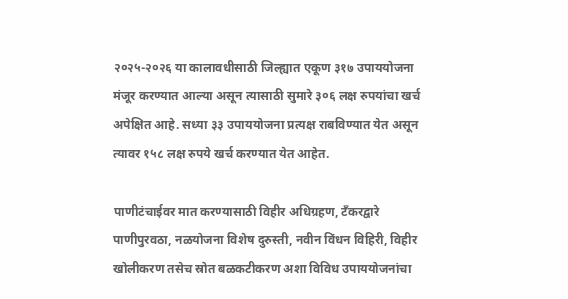२०२५-२०२६ या कालावधीसाठी जिल्ह्यात एकूण ३१७ उपाययोजना मंजूर करण्यात आल्या असून त्यासाठी सुमारे ३०६ लक्ष रुपयांचा खर्च अपेक्षित आहे. सध्या ३३ उपाययोजना प्रत्यक्ष राबविण्यात येत असून त्यावर १५८ लक्ष रुपये खर्च करण्यात येत आहेत.

पाणीटंचाईवर मात करण्यासाठी विहीर अधिग्रहण, टँकरद्वारे पाणीपुरवठा, नळयोजना विशेष दुरुस्ती, नवीन विंधन विहिरी, विहीर खोलीकरण तसेच स्रोत बळकटीकरण अशा विविध उपाययोजनांचा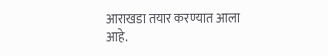आराखडा तयार करण्यात आला आहे.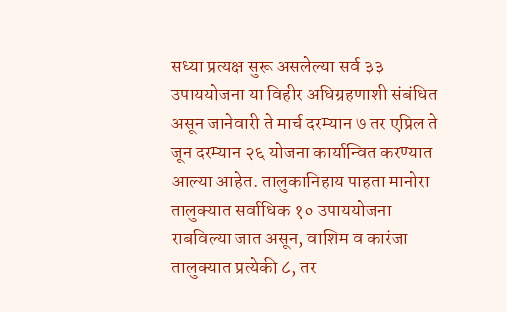सध्या प्रत्यक्ष सुरू असलेल्या सर्व ३३ उपाययोजना या विहीर अधिग्रहणाशी संबंधित असून जानेवारी ते मार्च दरम्यान ७ तर एप्रिल ते जून दरम्यान २६ योजना कार्यान्वित करण्यात आल्या आहेत. तालुकानिहाय पाहता मानोरा तालुक्यात सर्वाधिक १० उपाययोजना राबविल्या जात असून, वाशिम व कारंजा तालुक्यात प्रत्येकी ८, तर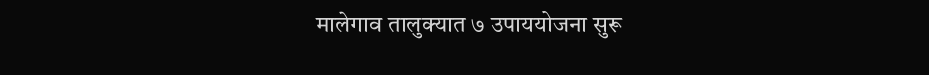मालेगाव तालुक्यात ७ उपाययोजना सुरू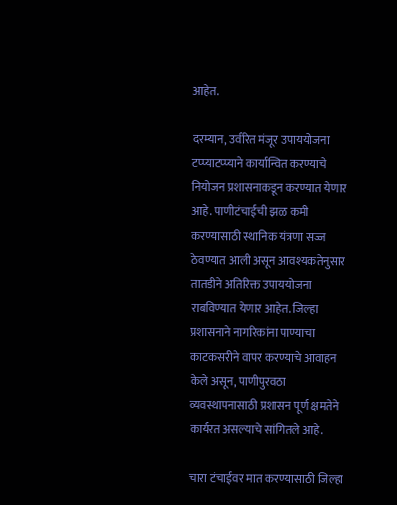आहेत.

दरम्यान, उर्वरित मंजूर उपाययोजना टप्प्याटप्प्याने कार्यान्वित करण्याचे नियोजन प्रशासनाकडून करण्यात येणार आहे. पाणीटंचाईची झळ कमी करण्यासाठी स्थानिक यंत्रणा सज्ज ठेवण्यात आली असून आवश्यकतेनुसार तातडीने अतिरिक्त उपाययोजना राबविण्यात येणार आहेत. जिल्हा प्रशासनाने नागरिकांना पाण्याचा काटकसरीने वापर करण्याचे आवाहन केले असून, पाणीपुरवठा व्यवस्थापनासाठी प्रशासन पूर्ण क्षमतेने कार्यरत असल्याचे सांगितले आहे.

चारा टंचाईवर मात करण्यासाठी जिल्हा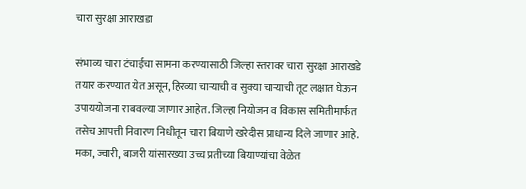चारा सुरक्षा आराखडा

संभाव्य चारा टंचाईचा सामना करण्यासाठी जिल्हा स्तरावर चारा सुरक्षा आराखडे तयार करण्यात येत असून, हिरव्या चाऱ्याची व सुक्या चाऱ्याची तूट लक्षात घेऊन उपाययोजना राबवल्या जाणार आहेत. जिल्हा नियोजन व विकास समितीमार्फत तसेच आपत्ती निवारण निधीतून चारा बियाणे खरेदीस प्राधान्य दिले जाणार आहे. मका, ज्वारी, बाजरी यांसारख्या उच्च प्रतीच्या बियाण्यांचा वेळेत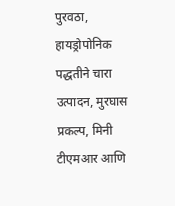पुरवठा, हायड्रोपोनिक पद्धतीने चारा उत्पादन, मुरघास प्रकल्प, मिनी टीएमआर आणि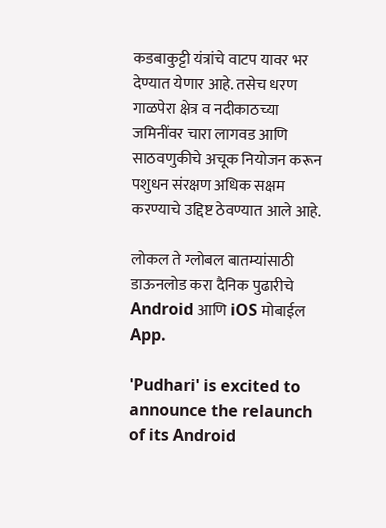कडबाकुट्टी यंत्रांचे वाटप यावर भर देण्यात येणार आहे. तसेच धरण गाळपेरा क्षेत्र व नदीकाठच्या जमिनींवर चारा लागवड आणि साठवणुकीचे अचूक नियोजन करून पशुधन संरक्षण अधिक सक्षम करण्याचे उद्दिष्ट ठेवण्यात आले आहे.

लोकल ते ग्लोबल बातम्यांसाठी डाऊनलोड करा दैनिक पुढारीचे Android आणि iOS मोबाईल App.

'Pudhari' is excited to announce the relaunch of its Android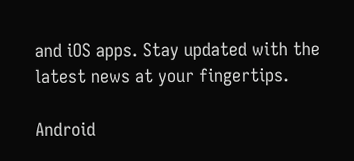and iOS apps. Stay updated with the latest news at your fingertips.

Android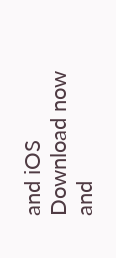and iOS Download now and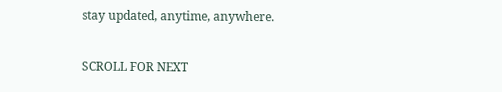stay updated, anytime, anywhere.

SCROLL FOR NEXT